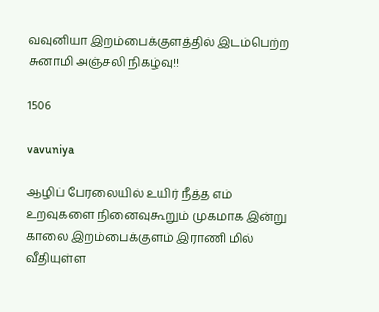வவுனியா இறம்பைக்குளத்தில் இடம்பெற்ற சுனாமி அஞ்சலி நிகழ்வு!!

1506

vavuniya

ஆழிப் பேரலையில் உயிர் நீத்த எம் உறவுகளை நினைவுகூறும் முகமாக இன்று காலை இறம்பைக்குளம் இராணி மில் வீதியுள்ள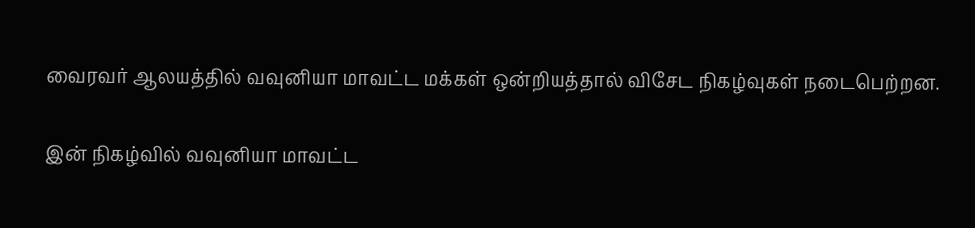வைரவர் ஆலயத்தில் வவுனியா மாவட்ட மக்கள் ஒன்றியத்தால் விசேட நிகழ்வுகள் நடைபெற்றன.

இன் நிகழ்வில் வவுனியா மாவட்ட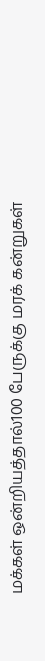மக்கள் ஒன்றியத்தால்100 பேருக்கு மரக் கன்றுகள்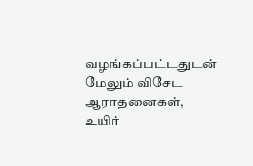வழங்கப்பட்டதுடன் மேலும் விசேட ஆராதனைகள், உயிர்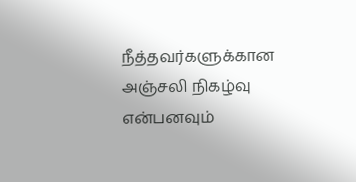நீத்தவர்களுக்கான அஞ்சலி நிகழ்வு என்பனவும்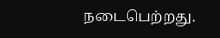நடைபெற்றது.